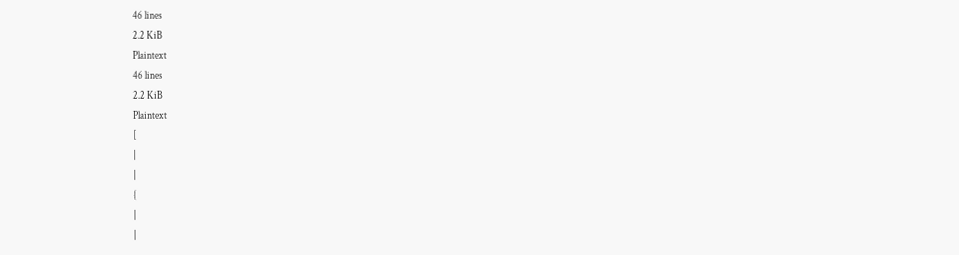46 lines
2.2 KiB
Plaintext
46 lines
2.2 KiB
Plaintext
[
|
|
{
|
|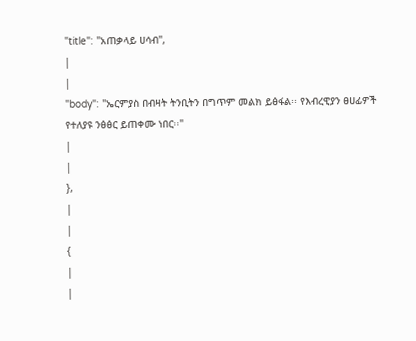"title": "አጠቃላይ ሀሳብ",
|
|
"body": "ኤርምያስ በብዛት ትንቢትን በግጥም መልክ ይፅፋል፡፡ የእብረዊያን ፀሀፊዎች የተለያዩ ንፅፅር ይጠቀሙ ነበር፡፡"
|
|
},
|
|
{
|
|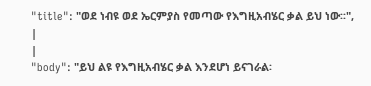"title": "ወደ ነብዩ ወደ ኤርምያስ የመጣው የእግዚአብሄር ቃል ይህ ነው፡፡",
|
|
"body": "ይህ ልዩ የእግዚአብሄር ቃል እንደሆነ ይናገራል፡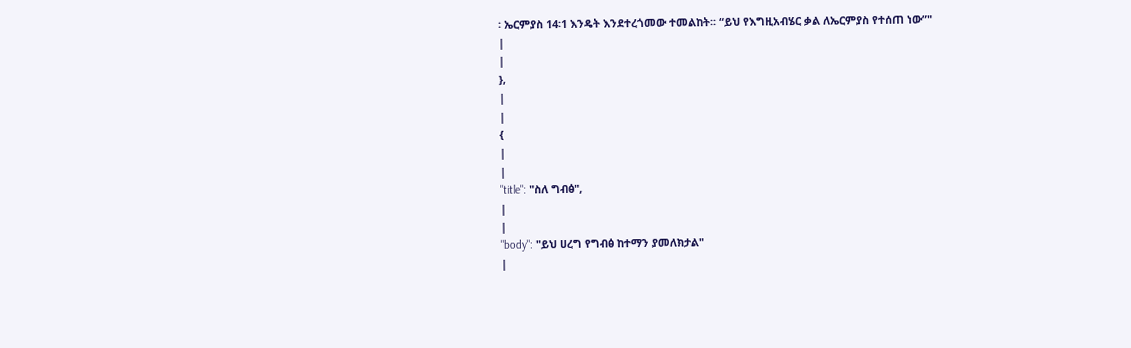፡ ኤርምያስ 14፡1 እንዴት እንደተረጎመው ተመልከት፡፡ “ይህ የእግዚአብሄር ቃል ለኤርምያስ የተሰጠ ነው”"
|
|
},
|
|
{
|
|
"title": "ስለ ግብፅ",
|
|
"body": "ይህ ሀረግ የግብፅ ከተማን ያመለክታል"
|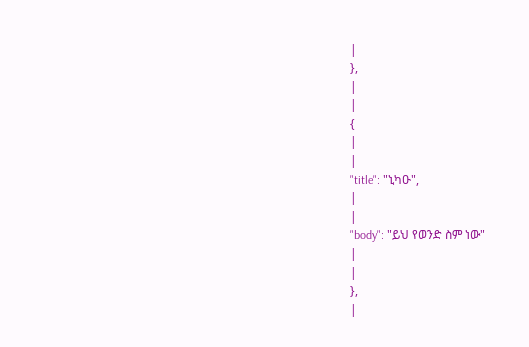|
},
|
|
{
|
|
"title": "ኒካዑ",
|
|
"body": "ይህ የወንድ ስም ነው"
|
|
},
|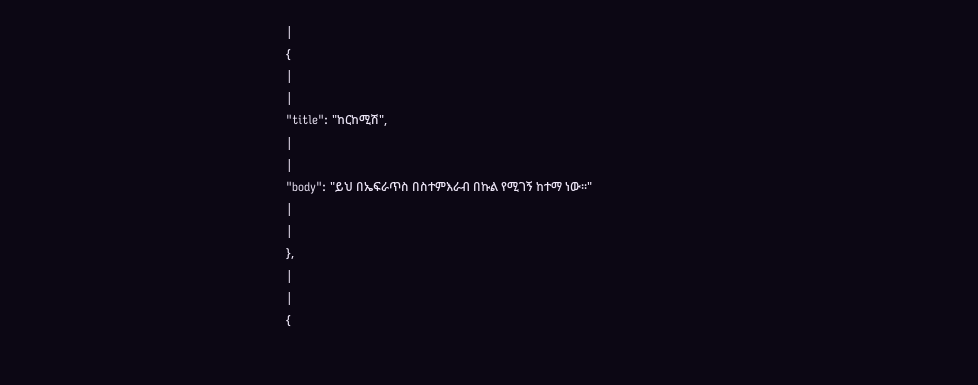|
{
|
|
"title": "ከርከሚሽ",
|
|
"body": "ይህ በኤፍራጥስ በስተምእራብ በኩል የሚገኝ ከተማ ነው፡፡"
|
|
},
|
|
{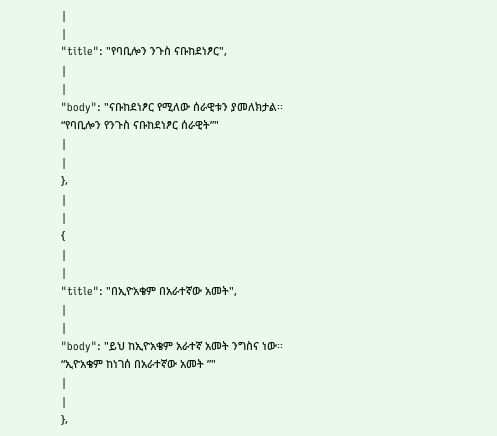|
|
"title": "የባቢሎን ንጉስ ናቡከደነፆር",
|
|
"body": "ናቡከደነፆር የሚለው ሰራዊቱን ያመለክታል፡፡ “የባቢሎን የንጉስ ናቡከደነፆር ሰራዊት”"
|
|
},
|
|
{
|
|
"title": "በኢዮአቄም በአራተኛው አመት",
|
|
"body": "ይህ ከኢዮአቄም አራተኛ አመት ንግስና ነው፡፡ “ኢዮአቄም ከነገሰ በአራተኛው አመት ”"
|
|
},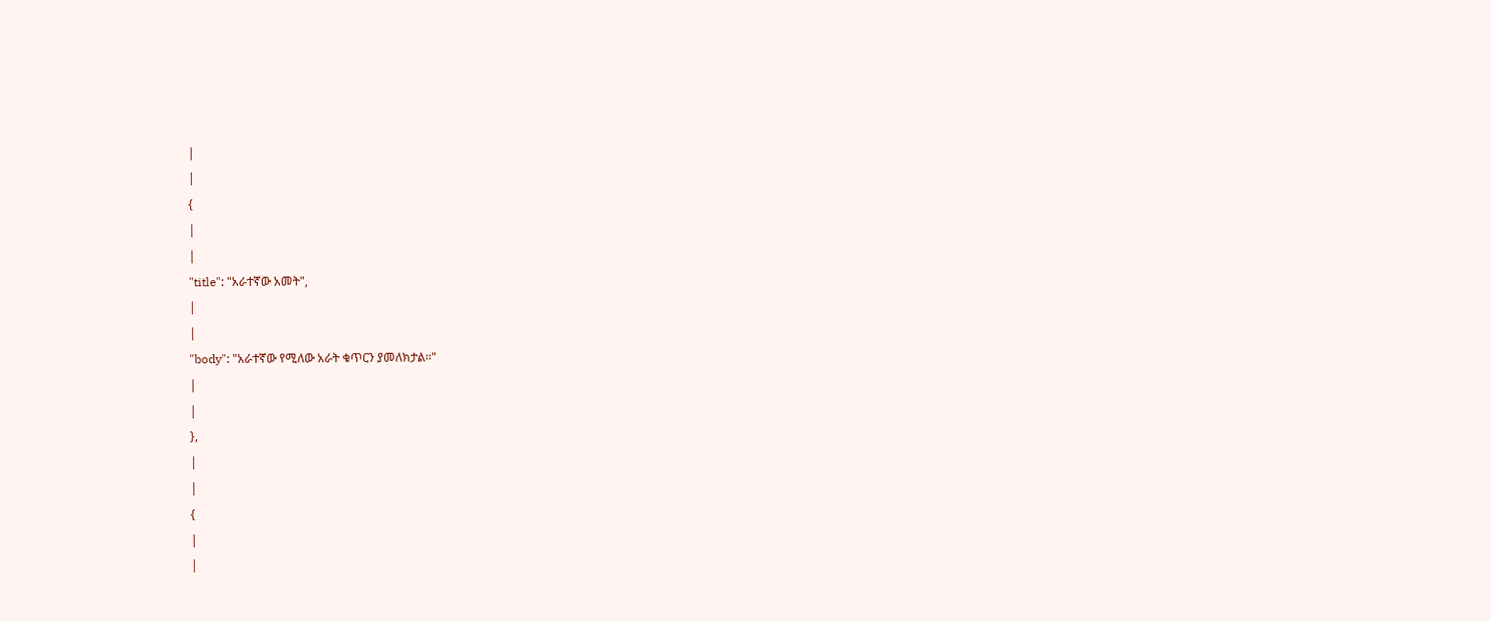|
|
{
|
|
"title": "አራተኛው አመት",
|
|
"body": "አራተኛው የሚለው አራት ቁጥርን ያመለክታል፡፡"
|
|
},
|
|
{
|
|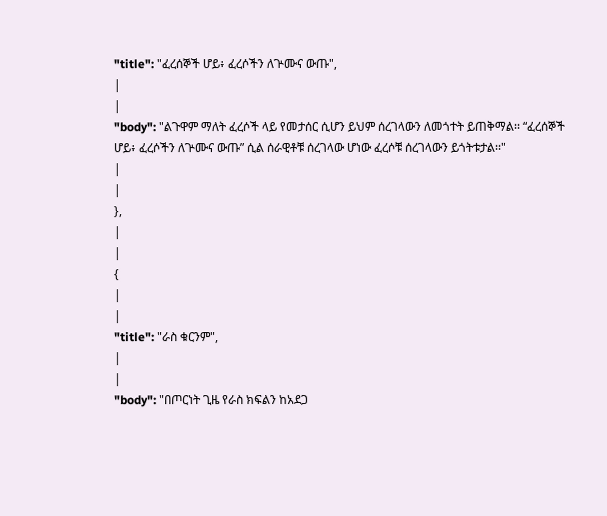"title": "ፈረሰኞች ሆይ፥ ፈረሶችን ለጕሙና ውጡ",
|
|
"body": "ልጉዋም ማለት ፈረሶች ላይ የመታሰር ሲሆን ይህም ሰረገላውን ለመጎተት ይጠቅማል፡፡ “ፈረሰኞች ሆይ፥ ፈረሶችን ለጕሙና ውጡ” ሲል ሰራዊቶቹ ሰረገላው ሆነው ፈረሶቹ ሰረገላውን ይጎትቱታል፡፡"
|
|
},
|
|
{
|
|
"title": "ራስ ቁርንም",
|
|
"body": "በጦርነት ጊዜ የራስ ክፍልን ከአደጋ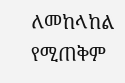ለመከላከል የሚጠቅም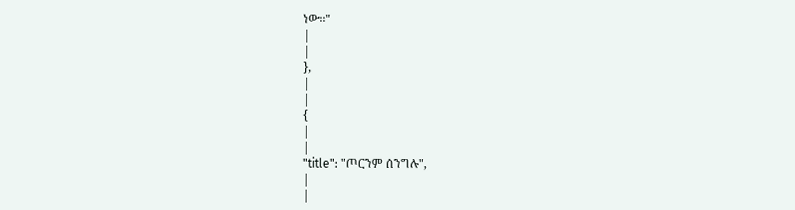ነው፡፡"
|
|
},
|
|
{
|
|
"title": "ጦርንም ሰንግሉ",
|
|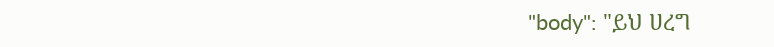"body": "ይህ ሀረግ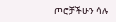ጦሮቻችሁን ሳሉ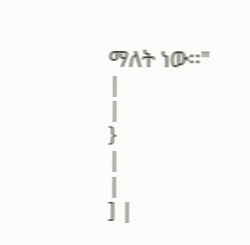ማለት ነው፡፡"
|
|
}
|
|
] |